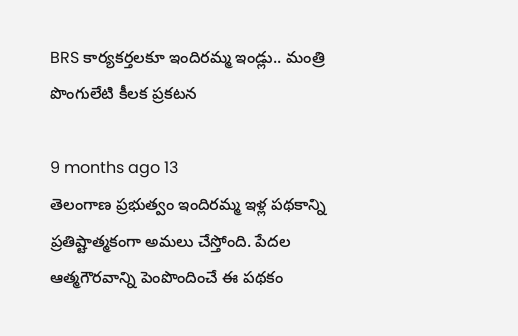BRS కార్యకర్తలకూ ఇందిరమ్మ ఇండ్లు.. మంత్రి పొంగులేటి కీలక ప్రకటన

9 months ago 13
తెలంగాణ ప్రభుత్వం ఇందిరమ్మ ఇళ్ల పథకాన్ని ప్రతిష్టాత్మకంగా అమలు చేస్తోంది. పేదల ఆత్మగౌరవాన్ని పెంపొందించే ఈ పథకం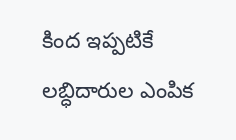కింద ఇప్పటికే లబ్ధిదారుల ఎంపిక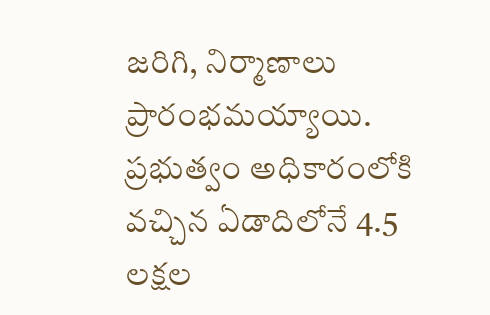జరిగి, నిర్మాణాలు ప్రారంభమయ్యాయి. ప్రభుత్వం అధికారంలోకి వచ్చిన ఏడాదిలోనే 4.5 లక్షల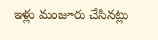ఇళ్లు మంజూరు చేసినట్లు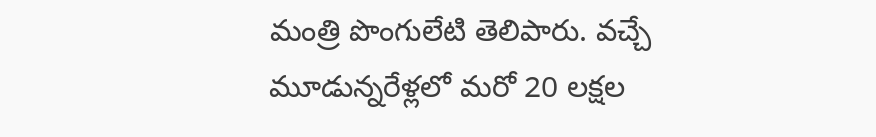మంత్రి పొంగులేటి తెలిపారు. వచ్చే మూడున్నరేళ్లలో మరో 20 లక్షల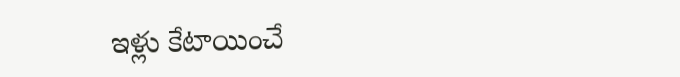ఇళ్లు కేటాయించే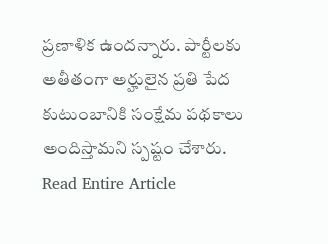ప్రణాళిక ఉందన్నారు. పార్టీలకు అతీతంగా అర్హులైన ప్రతి పేద కుటుంబానికి సంక్షేమ పథకాలు అందిస్తామని స్పష్టం చేశారు.
Read Entire Article